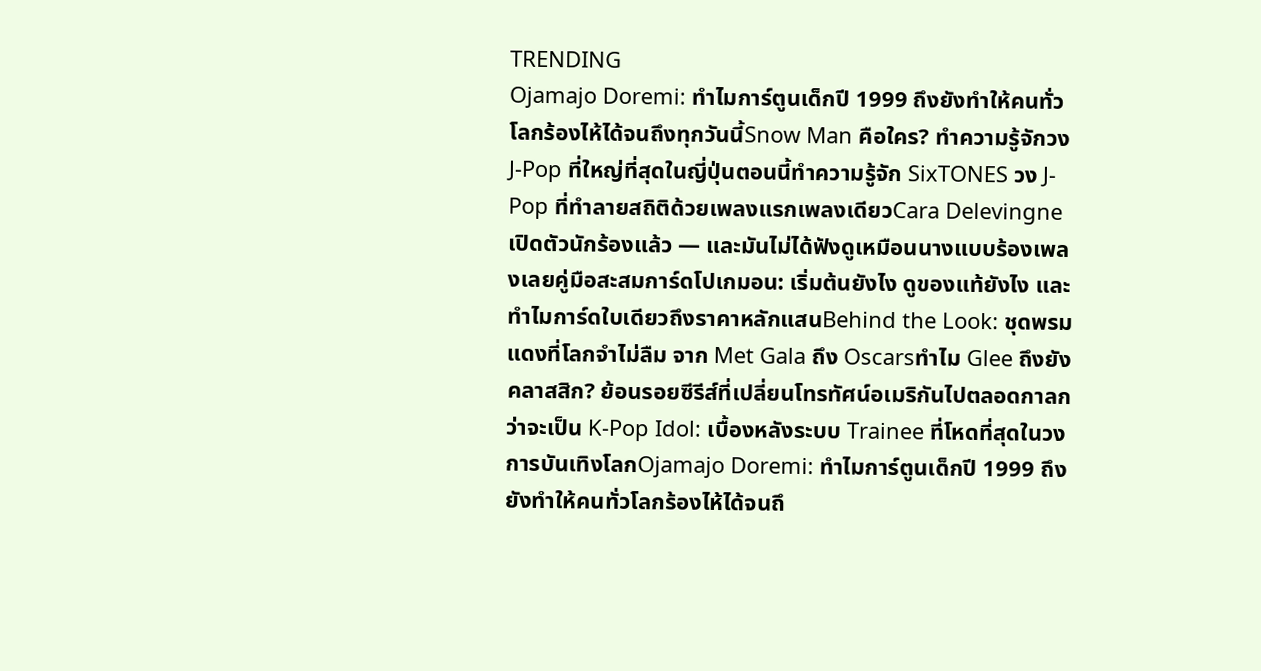TRENDING
Ojamajo Doremi: ทำไมการ์ตูนเด็กปี 1999 ถึงยังทำให้คนทั่วโลกร้องไห้ได้จนถึงทุกวันนี้Snow Man คือใคร? ทำความรู้จักวง J-Pop ที่ใหญ่ที่สุดในญี่ปุ่นตอนนี้ทำความรู้จัก SixTONES วง J-Pop ที่ทำลายสถิติด้วยเพลงแรกเพลงเดียวCara Delevingne เปิดตัวนักร้องแล้ว — และมันไม่ได้ฟังดูเหมือนนางแบบร้องเพลงเลยคู่มือสะสมการ์ดโปเกมอน: เริ่มต้นยังไง ดูของแท้ยังไง และทำไมการ์ดใบเดียวถึงราคาหลักแสนBehind the Look: ชุดพรมแดงที่โลกจำไม่ลืม จาก Met Gala ถึง Oscarsทำไม Glee ถึงยังคลาสสิก? ย้อนรอยซีรีส์ที่เปลี่ยนโทรทัศน์อเมริกันไปตลอดกาลกว่าจะเป็น K-Pop Idol: เบื้องหลังระบบ Trainee ที่โหดที่สุดในวงการบันเทิงโลกOjamajo Doremi: ทำไมการ์ตูนเด็กปี 1999 ถึงยังทำให้คนทั่วโลกร้องไห้ได้จนถึ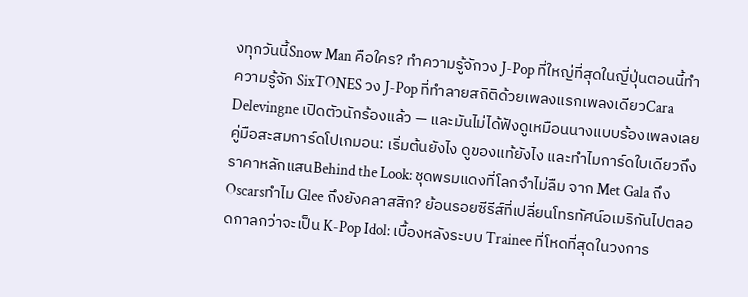งทุกวันนี้Snow Man คือใคร? ทำความรู้จักวง J-Pop ที่ใหญ่ที่สุดในญี่ปุ่นตอนนี้ทำความรู้จัก SixTONES วง J-Pop ที่ทำลายสถิติด้วยเพลงแรกเพลงเดียวCara Delevingne เปิดตัวนักร้องแล้ว — และมันไม่ได้ฟังดูเหมือนนางแบบร้องเพลงเลยคู่มือสะสมการ์ดโปเกมอน: เริ่มต้นยังไง ดูของแท้ยังไง และทำไมการ์ดใบเดียวถึงราคาหลักแสนBehind the Look: ชุดพรมแดงที่โลกจำไม่ลืม จาก Met Gala ถึง Oscarsทำไม Glee ถึงยังคลาสสิก? ย้อนรอยซีรีส์ที่เปลี่ยนโทรทัศน์อเมริกันไปตลอดกาลกว่าจะเป็น K-Pop Idol: เบื้องหลังระบบ Trainee ที่โหดที่สุดในวงการ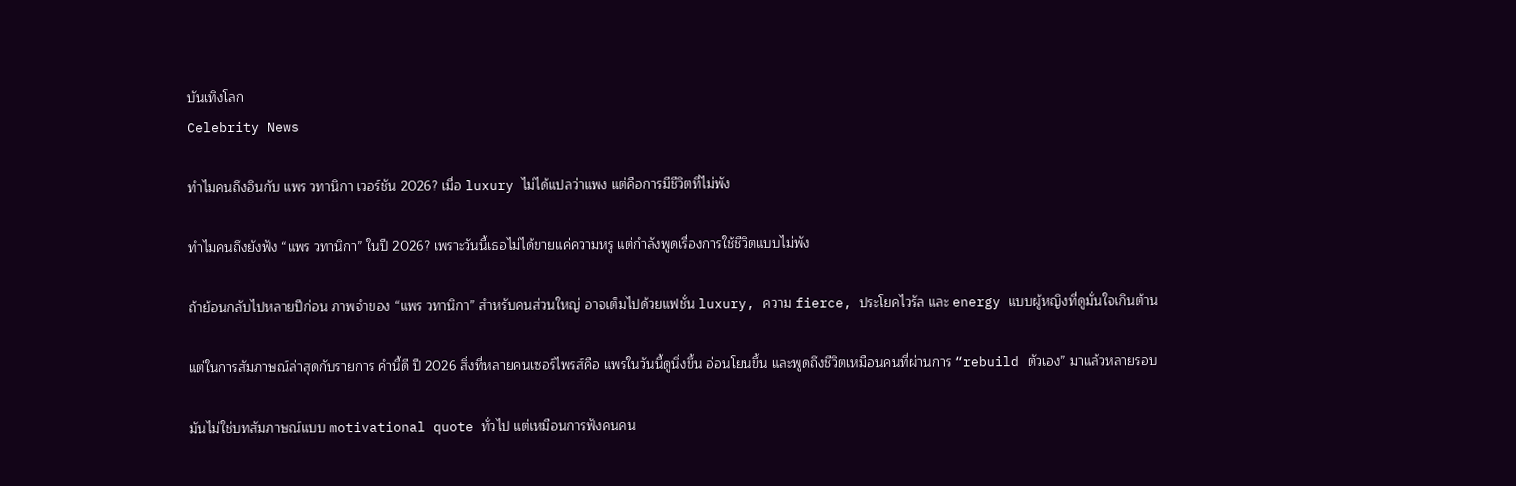บันเทิงโลก
Celebrity News

ทำไมคนถึงอินกับ แพร วทานิกา เวอร์ชัน 2026? เมื่อ luxury ไม่ได้แปลว่าแพง แต่คือการมีชีวิตที่ไม่พัง

ทำไมคนถึงยังฟัง “แพร วทานิกา” ในปี 2026? เพราะวันนี้เธอไม่ได้ขายแค่ความหรู แต่กำลังพูดเรื่องการใช้ชีวิตแบบไม่พัง

ถ้าย้อนกลับไปหลายปีก่อน ภาพจำของ “แพร วทานิกา” สำหรับคนส่วนใหญ่ อาจเต็มไปด้วยแฟชั่น luxury, ความ fierce, ประโยคไวรัล และ energy แบบผู้หญิงที่ดูมั่นใจเกินต้าน

แต่ในการสัมภาษณ์ล่าสุดกับรายการ คำนี้ดี ปี 2026 สิ่งที่หลายคนเซอร์ไพรส์คือ แพรในวันนี้ดูนิ่งขึ้น อ่อนโยนขึ้น และพูดถึงชีวิตเหมือนคนที่ผ่านการ “rebuild ตัวเอง” มาแล้วหลายรอบ

มันไม่ใช่บทสัมภาษณ์แบบ motivational quote ทั่วไป แต่เหมือนการฟังคนคน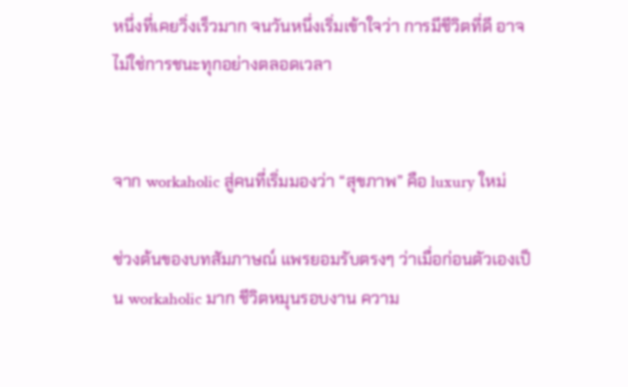หนึ่งที่เคยวิ่งเร็วมาก จนวันหนึ่งเริ่มเข้าใจว่า การมีชีวิตที่ดี อาจไม่ใช่การชนะทุกอย่างตลอดเวลา


จาก workaholic สู่คนที่เริ่มมองว่า “สุขภาพ” คือ luxury ใหม่

ช่วงต้นของบทสัมภาษณ์ แพรยอมรับตรงๆ ว่าเมื่อก่อนตัวเองเป็น workaholic มาก ชีวิตหมุนรอบงาน ความ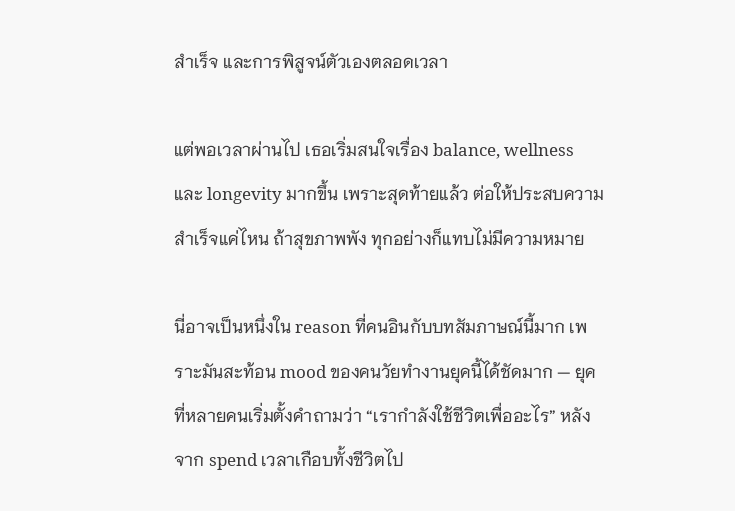สำเร็จ และการพิสูจน์ตัวเองตลอดเวลา

แต่พอเวลาผ่านไป เธอเริ่มสนใจเรื่อง balance, wellness และ longevity มากขึ้น เพราะสุดท้ายแล้ว ต่อให้ประสบความสำเร็จแค่ไหน ถ้าสุขภาพพัง ทุกอย่างก็แทบไม่มีความหมาย

นี่อาจเป็นหนึ่งใน reason ที่คนอินกับบทสัมภาษณ์นี้มาก เพราะมันสะท้อน mood ของคนวัยทำงานยุคนี้ได้ชัดมาก — ยุคที่หลายคนเริ่มตั้งคำถามว่า “เรากำลังใช้ชีวิตเพื่ออะไร” หลังจาก spend เวลาเกือบทั้งชีวิตไป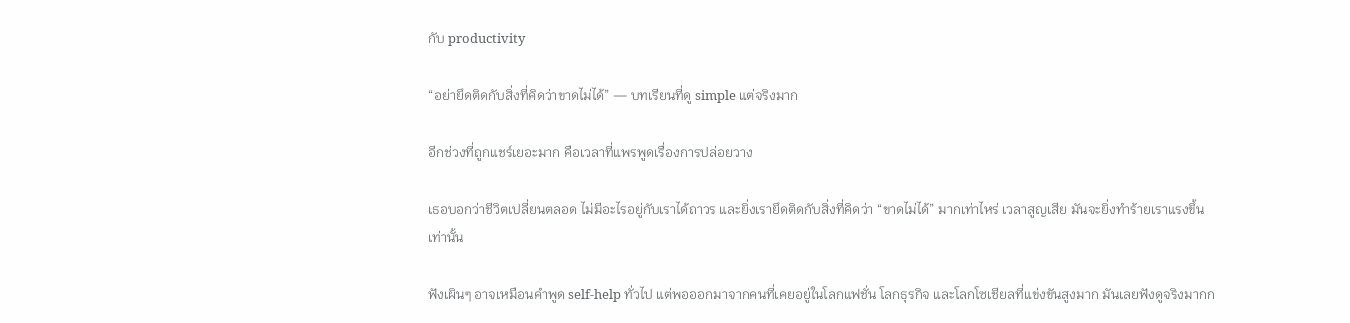กับ productivity

“อย่ายึดติดกับสิ่งที่คิดว่าขาดไม่ได้” — บทเรียนที่ดู simple แต่จริงมาก

อีกช่วงที่ถูกแชร์เยอะมาก คือเวลาที่แพรพูดเรื่องการปล่อยวาง

เธอบอกว่าชีวิตเปลี่ยนตลอด ไม่มีอะไรอยู่กับเราได้ถาวร และยิ่งเรายึดติดกับสิ่งที่คิดว่า “ขาดไม่ได้” มากเท่าไหร่ เวลาสูญเสีย มันจะยิ่งทำร้ายเราแรงขึ้นเท่านั้น

ฟังเผินๆ อาจเหมือนคำพูด self-help ทั่วไป แต่พอออกมาจากคนที่เคยอยู่ในโลกแฟชั่น โลกธุรกิจ และโลกโซเชียลที่แข่งขันสูงมาก มันเลยฟังดูจริงมากก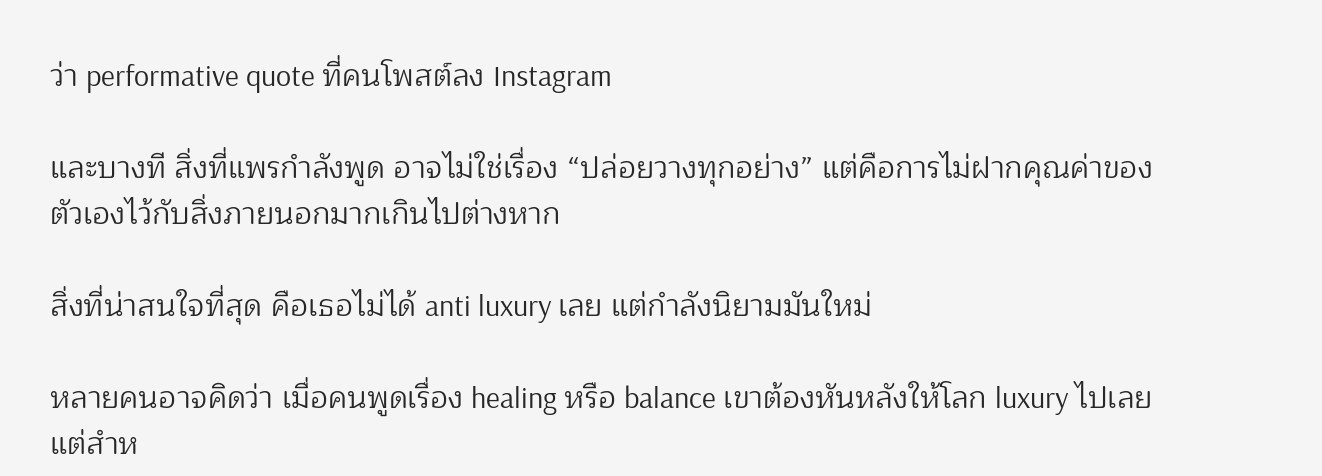ว่า performative quote ที่คนโพสต์ลง Instagram

และบางที สิ่งที่แพรกำลังพูด อาจไม่ใช่เรื่อง “ปล่อยวางทุกอย่าง” แต่คือการไม่ฝากคุณค่าของตัวเองไว้กับสิ่งภายนอกมากเกินไปต่างหาก

สิ่งที่น่าสนใจที่สุด คือเธอไม่ได้ anti luxury เลย แต่กำลังนิยามมันใหม่

หลายคนอาจคิดว่า เมื่อคนพูดเรื่อง healing หรือ balance เขาต้องหันหลังให้โลก luxury ไปเลย แต่สำห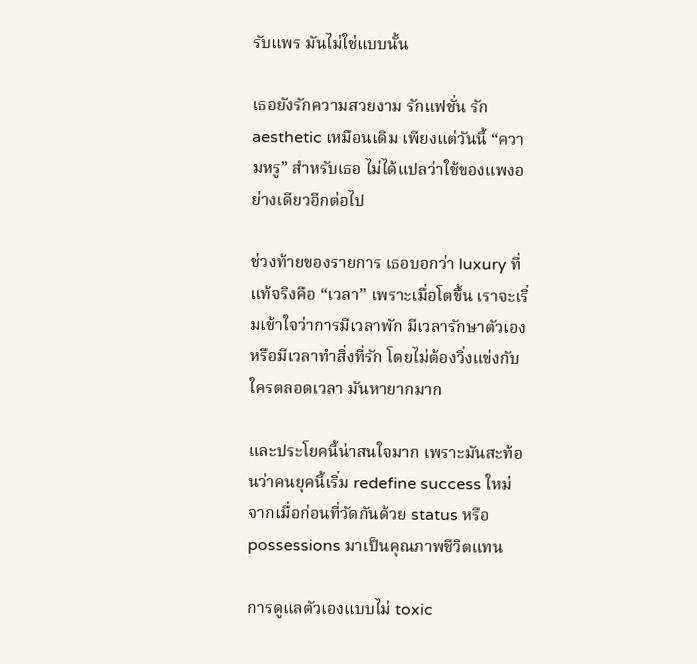รับแพร มันไม่ใช่แบบนั้น

เธอยังรักความสวยงาม รักแฟชั่น รัก aesthetic เหมือนเดิม เพียงแต่วันนี้ “ความหรู” สำหรับเธอ ไม่ได้แปลว่าใช้ของแพงอย่างเดียวอีกต่อไป

ช่วงท้ายของรายการ เธอบอกว่า luxury ที่แท้จริงคือ “เวลา” เพราะเมื่อโตขึ้น เราจะเริ่มเข้าใจว่าการมีเวลาพัก มีเวลารักษาตัวเอง หรือมีเวลาทำสิ่งที่รัก โดยไม่ต้องวิ่งแข่งกับใครตลอดเวลา มันหายากมาก

และประโยคนี้น่าสนใจมาก เพราะมันสะท้อนว่าคนยุคนี้เริ่ม redefine success ใหม่ จากเมื่อก่อนที่วัดกันด้วย status หรือ possessions มาเป็นคุณภาพชีวิตแทน

การดูแลตัวเองแบบไม่ toxic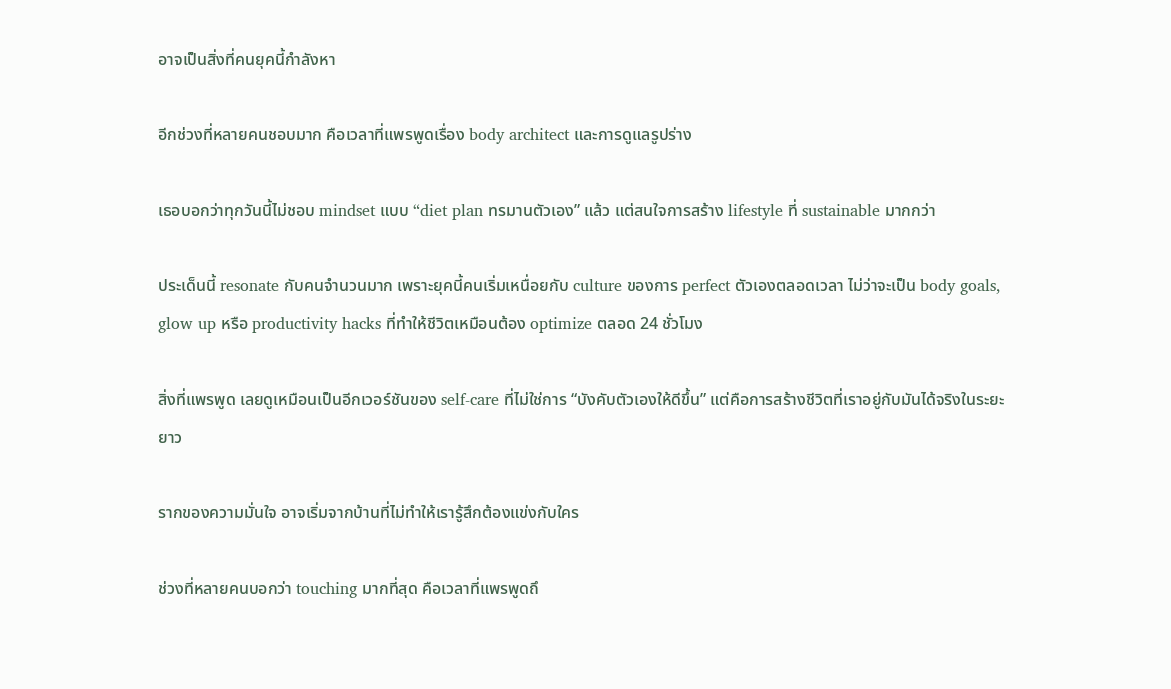อาจเป็นสิ่งที่คนยุคนี้กำลังหา

อีกช่วงที่หลายคนชอบมาก คือเวลาที่แพรพูดเรื่อง body architect และการดูแลรูปร่าง

เธอบอกว่าทุกวันนี้ไม่ชอบ mindset แบบ “diet plan ทรมานตัวเอง” แล้ว แต่สนใจการสร้าง lifestyle ที่ sustainable มากกว่า

ประเด็นนี้ resonate กับคนจำนวนมาก เพราะยุคนี้คนเริ่มเหนื่อยกับ culture ของการ perfect ตัวเองตลอดเวลา ไม่ว่าจะเป็น body goals, glow up หรือ productivity hacks ที่ทำให้ชีวิตเหมือนต้อง optimize ตลอด 24 ชั่วโมง

สิ่งที่แพรพูด เลยดูเหมือนเป็นอีกเวอร์ชันของ self-care ที่ไม่ใช่การ “บังคับตัวเองให้ดีขึ้น” แต่คือการสร้างชีวิตที่เราอยู่กับมันได้จริงในระยะยาว

รากของความมั่นใจ อาจเริ่มจากบ้านที่ไม่ทำให้เรารู้สึกต้องแข่งกับใคร

ช่วงที่หลายคนบอกว่า touching มากที่สุด คือเวลาที่แพรพูดถึ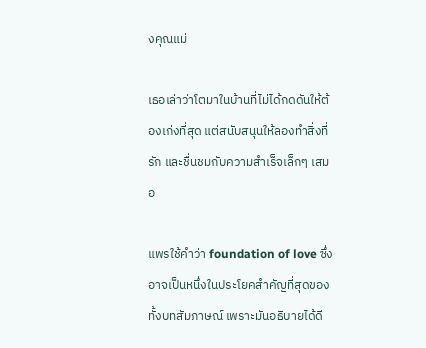งคุณแม่

เธอเล่าว่าโตมาในบ้านที่ไม่ได้กดดันให้ต้องเก่งที่สุด แต่สนับสนุนให้ลองทำสิ่งที่รัก และชื่นชมกับความสำเร็จเล็กๆ เสมอ

แพรใช้คำว่า foundation of love ซึ่งอาจเป็นหนึ่งในประโยคสำคัญที่สุดของทั้งบทสัมภาษณ์ เพราะมันอธิบายได้ดี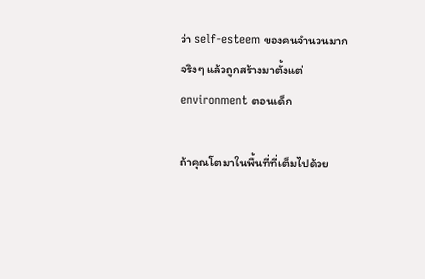ว่า self-esteem ของคนจำนวนมาก จริงๆ แล้วถูกสร้างมาตั้งแต่ environment ตอนเด็ก

ถ้าคุณโตมาในพื้นที่ที่เต็มไปด้วย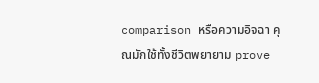comparison หรือความอิจฉา คุณมักใช้ทั้งชีวิตพยายาม prove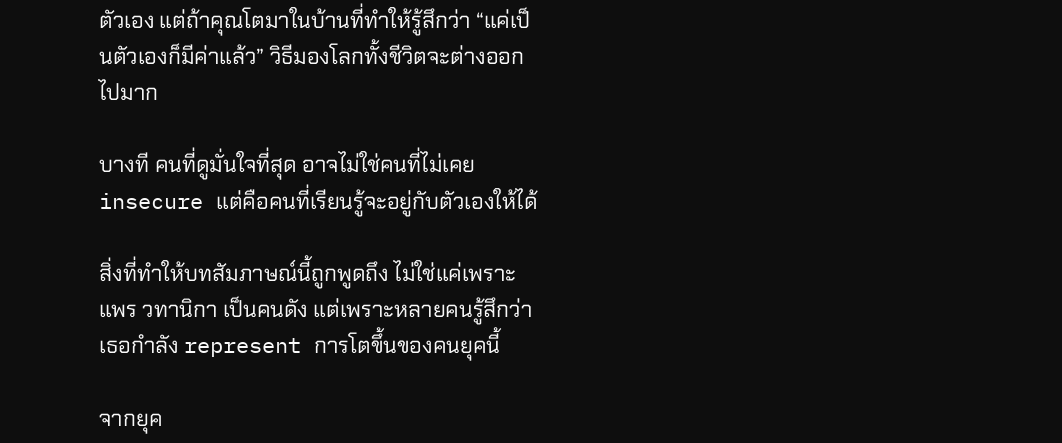ตัวเอง แต่ถ้าคุณโตมาในบ้านที่ทำให้รู้สึกว่า “แค่เป็นตัวเองก็มีค่าแล้ว” วิธีมองโลกทั้งชีวิตจะต่างออกไปมาก

บางที คนที่ดูมั่นใจที่สุด อาจไม่ใช่คนที่ไม่เคย insecure แต่คือคนที่เรียนรู้จะอยู่กับตัวเองให้ได้

สิ่งที่ทำให้บทสัมภาษณ์นี้ถูกพูดถึง ไม่ใช่แค่เพราะแพร วทานิกา เป็นคนดัง แต่เพราะหลายคนรู้สึกว่าเธอกำลัง represent การโตขึ้นของคนยุคนี้

จากยุค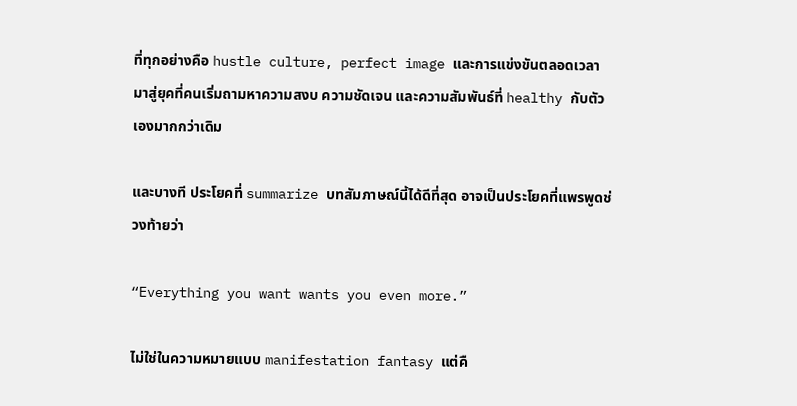ที่ทุกอย่างคือ hustle culture, perfect image และการแข่งขันตลอดเวลา มาสู่ยุคที่คนเริ่มถามหาความสงบ ความชัดเจน และความสัมพันธ์ที่ healthy กับตัวเองมากกว่าเดิม

และบางที ประโยคที่ summarize บทสัมภาษณ์นี้ได้ดีที่สุด อาจเป็นประโยคที่แพรพูดช่วงท้ายว่า

“Everything you want wants you even more.”

ไม่ใช่ในความหมายแบบ manifestation fantasy แต่คื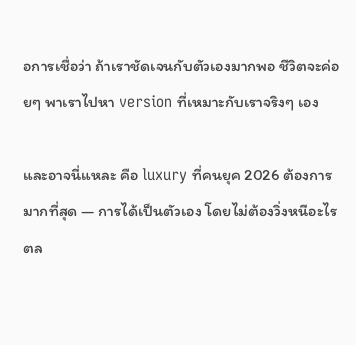อการเชื่อว่า ถ้าเราชัดเจนกับตัวเองมากพอ ชีวิตจะค่อยๆ พาเราไปหา version ที่เหมาะกับเราจริงๆ เอง

และอาจนี่แหละ คือ luxury ที่คนยุค 2026 ต้องการมากที่สุด — การได้เป็นตัวเอง โดยไม่ต้องวิ่งหนีอะไรตล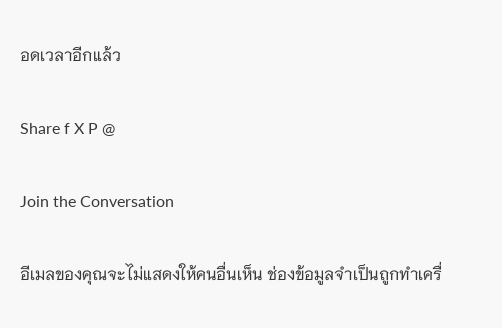อดเวลาอีกแล้ว

Share f X P @

Join the Conversation

อีเมลของคุณจะไม่แสดงให้คนอื่นเห็น ช่องข้อมูลจำเป็นถูกทำเครื่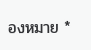องหมาย *